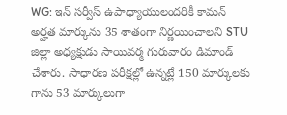WG: ఇన్ సర్వీస్ ఉపాధ్యాయులందరికీ కామన్ అర్హత మార్కును 35 శాతంగా నిర్ణయించాలని STU జిల్లా అధ్యక్షుడు సాయివర్మ గురువారం డిమాండ్ చేశారు. సాధారణ పరీక్షల్లో ఉన్నట్లే 150 మార్కులకు గాను 53 మార్కులుగా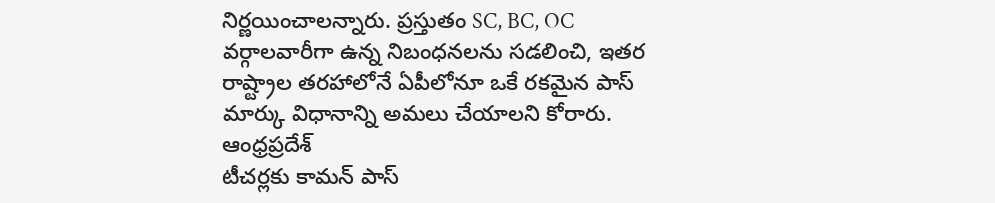నిర్ణయించాలన్నారు. ప్రస్తుతం SC, BC, OC వర్గాలవారీగా ఉన్న నిబంధనలను సడలించి, ఇతర రాష్ట్రాల తరహాలోనే ఏపీలోనూ ఒకే రకమైన పాస్ మార్కు విధానాన్ని అమలు చేయాలని కోరారు.
ఆంధ్రప్రదేశ్
టీచర్లకు కామన్ పాస్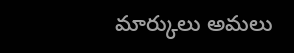మార్కులు అమలు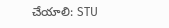చేయాలి: STU